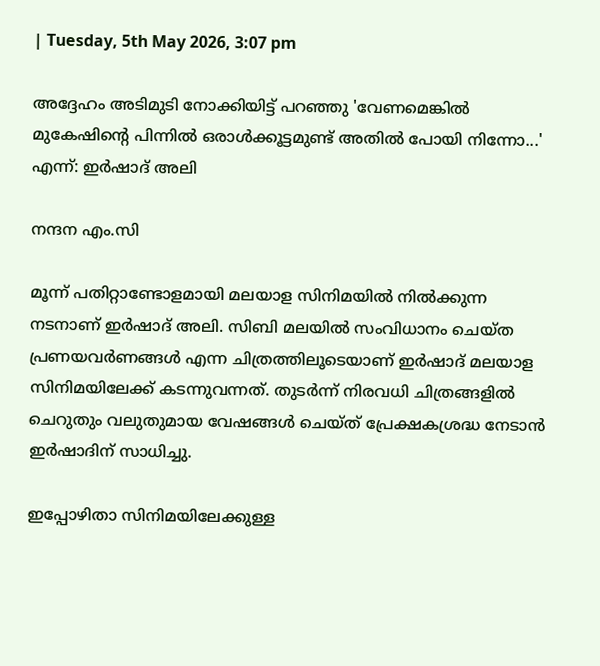| Tuesday, 5th May 2026, 3:07 pm

അദ്ദേഹം അടിമുടി നോക്കിയിട്ട് പറഞ്ഞു 'വേണമെങ്കിൽ മുകേഷിൻ്റെ പിന്നിൽ ഒരാൾക്കൂട്ടമുണ്ട് അതിൽ പോയി നിന്നോ...' എന്ന്: ഇർഷാദ് അലി

നന്ദന എം.സി

മൂന്ന് പതിറ്റാണ്ടോളമായി മലയാള സിനിമയിൽ നിൽക്കുന്ന നടനാണ് ഇർഷാദ് അലി. സിബി മലയിൽ സംവിധാനം ചെയ്ത പ്രണയവർണങ്ങൾ എന്ന ചിത്രത്തിലൂടെയാണ് ഇർഷാദ് മലയാള സിനിമയിലേക്ക് കടന്നുവന്നത്. തുടർന്ന് നിരവധി ചിത്രങ്ങളിൽ ചെറുതും വലുതുമായ വേഷങ്ങൾ ചെയ്‌ത്‌ പ്രേക്ഷകശ്രദ്ധ നേടാൻ ഇർഷാദിന് സാധിച്ചു.

ഇപ്പോഴിതാ സിനിമയിലേക്കുള്ള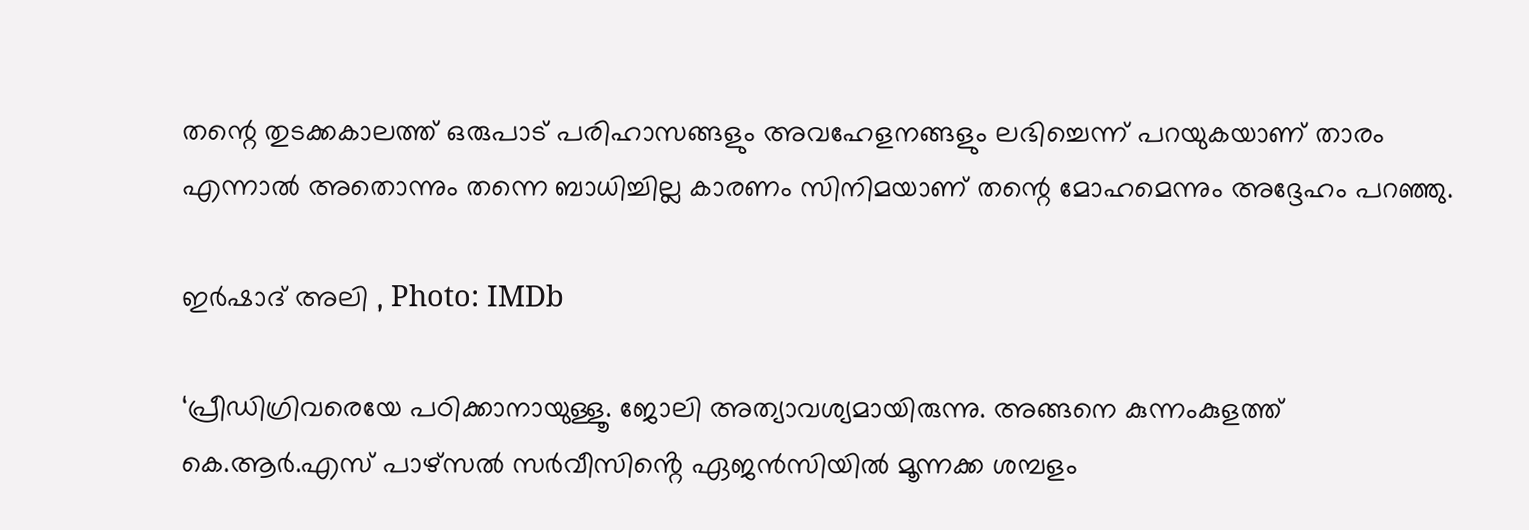തന്റെ തുടക്കകാലത്ത് ഒരുപാട് പരിഹാസങ്ങളും അവഹേളനങ്ങളും ലഭിച്ചെന്ന് പറയുകയാണ് താരം എന്നാൽ അതൊന്നും തന്നെ ബാധിച്ചില്ല കാരണം സിനിമയാണ് തന്റെ മോഹമെന്നും അദ്ദേഹം പറഞ്ഞു.

ഇർഷാദ് അലി , Photo: IMDb

‘പ്രീഡിഗ്രിവരെയേ പഠിക്കാനായുള്ളൂ. ജോലി അത്യാവശ്യമായിരുന്നു. അങ്ങനെ കുന്നംകുളത്ത് കെ.ആർ.എസ് പാഴ്സ‌ൽ സർവീസിൻ്റെ ഏജൻസിയിൽ മൂന്നക്ക ശമ്പളം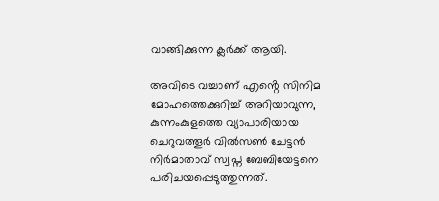വാങ്ങിക്കുന്ന ക്ലർക്ക് ആയി.

അവിടെ വച്ചാണ് എൻ്റെ സിനിമ മോഹത്തെക്കുറിച്ച് അറിയാവുന്ന, കുന്നംകുളത്തെ വ്യാപാരിയായ ചെറുവത്തൂർ വിൽസൺ ചേട്ടൻ നിർമാതാവ് സ്വ‌പ്ന ബേബിയേട്ടനെ പരിചയപ്പെടുത്തുന്നത്.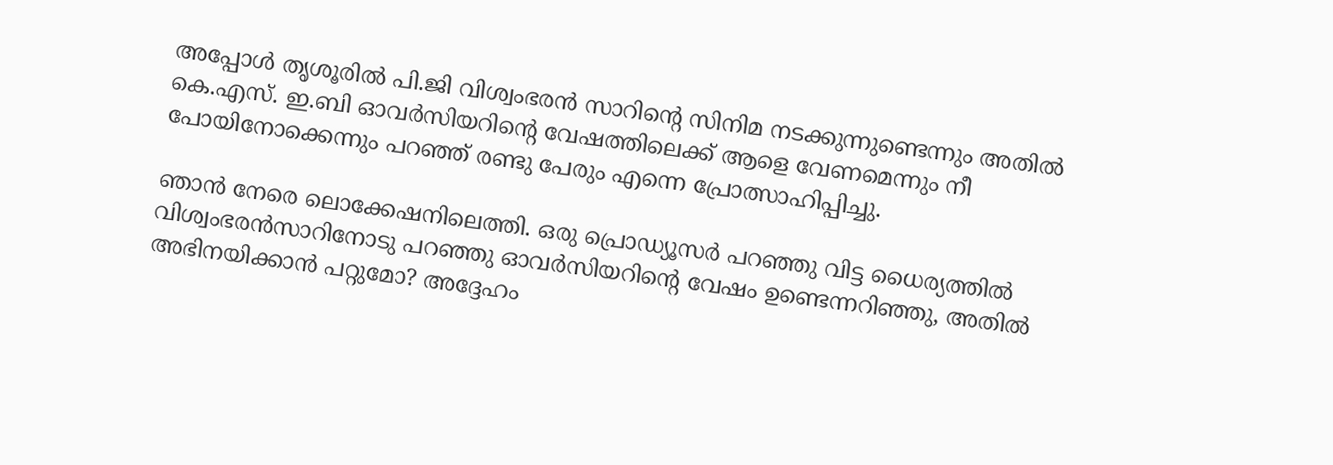അപ്പോൾ തൃശൂരിൽ പി.ജി വിശ്വംഭരൻ സാറിൻ്റെ സിനിമ നടക്കുന്നുണ്ടെന്നും അതിൽ കെ.എസ്. ഇ.ബി ഓവർസിയറിൻ്റെ വേഷത്തിലെക്ക് ആളെ വേണമെന്നും നീ പോയിനോക്കെന്നും പറഞ്ഞ് രണ്ടു പേരും എന്നെ പ്രോത്സാഹിപ്പിച്ചു.

ഞാൻ നേരെ ലൊക്കേഷനിലെത്തി. ഒരു പ്രൊഡ്യൂസർ പറഞ്ഞു വിട്ട ധൈര്യത്തിൽ വിശ്വംഭരൻസാറിനോടു പറഞ്ഞു ഓവർസിയറിൻ്റെ വേഷം ഉണ്ടെന്നറിഞ്ഞു, അതിൽ അഭിനയിക്കാൻ പറ്റുമോ? അദ്ദേഹം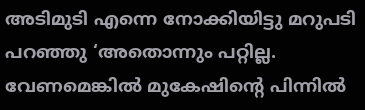അടിമുടി എന്നെ നോക്കിയിട്ടു മറുപടി പറഞ്ഞു ‘അതൊന്നും പറ്റില്ല. വേണമെങ്കിൽ മുകേഷിൻ്റെ പിന്നിൽ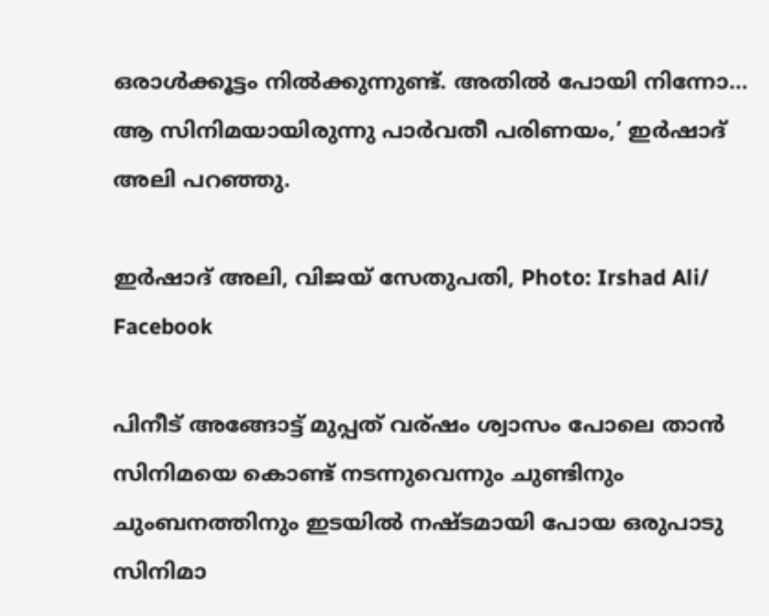ഒരാൾക്കൂട്ടം നിൽക്കുന്നുണ്ട്. അതിൽ പോയി നിന്നോ… ആ സിനിമയായിരുന്നു പാർവതീ പരിണയം,’ ഇർഷാദ് അലി പറഞ്ഞു.

ഇർഷാദ് അലി, വിജയ് സേതുപതി, Photo: Irshad Ali/ Facebook

പിനീട് അങ്ങോട്ട് മുപ്പത് വര്ഷം ശ്വാസം പോലെ താൻ സിനിമയെ കൊണ്ട് നടന്നുവെന്നും ചുണ്ടിനും ചുംബനത്തിനും ഇടയിൽ നഷ്‌ടമായി പോയ ഒരുപാടു സിനിമാ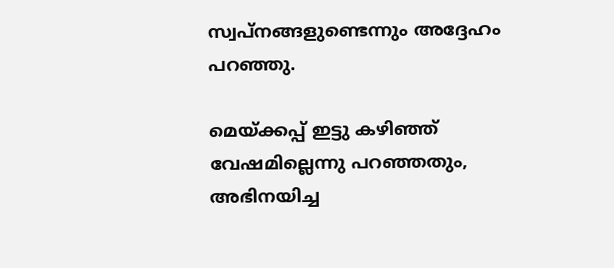സ്വപ്നങ്ങളുണ്ടെന്നും അദ്ദേഹം പറഞ്ഞു.

മെയ്ക്കപ്പ് ഇട്ടു കഴിഞ്ഞ് വേഷമില്ലെന്നു പറഞ്ഞതും, അഭിനയിച്ച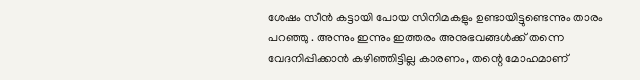ശേഷം സീൻ കട്ടായി പോയ സിനിമകളും ഉണ്ടായിട്ടുണ്ടെന്നും താരം പറഞ്ഞു . അന്നും ഇന്നും ഇത്തരം അനുഭവങ്ങൾക്ക് തന്നെ വേദനിപ്പിക്കാൻ കഴിഞ്ഞിട്ടില്ല കാരണം, തന്റെ മോഹമാണ്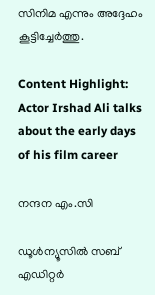സിനിമ എന്നും അദ്ദേഹം കൂട്ടിച്ചേർത്തു.

Content Highlight: Actor Irshad Ali talks about the early days of his film career

നന്ദന എം.സി

ഡൂള്‍ന്യൂസില്‍ സബ് എഡിറ്റര്‍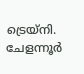ട്രെയ്‌നി. ചേളന്നൂര്‍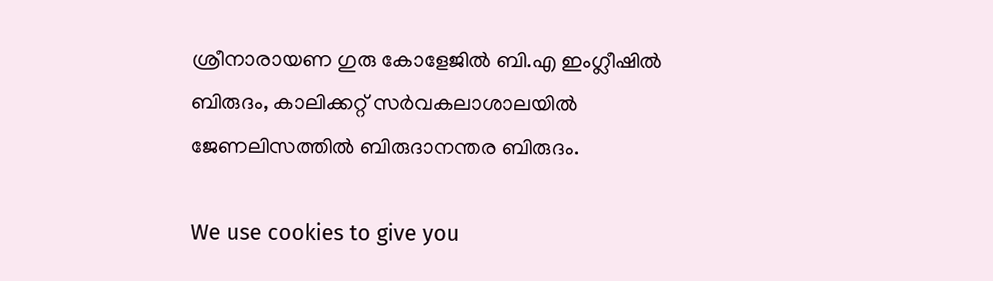ശ്രീനാരായണ ഗുരു കോളേജില്‍ ബി.എ ഇംഗ്ലീഷില്‍ ബിരുദം, കാലിക്കറ്റ് സര്‍വകലാശാലയില്‍ ജേണലിസത്തില്‍ ബിരുദാനന്തര ബിരുദം.

We use cookies to give you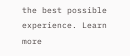the best possible experience. Learn more